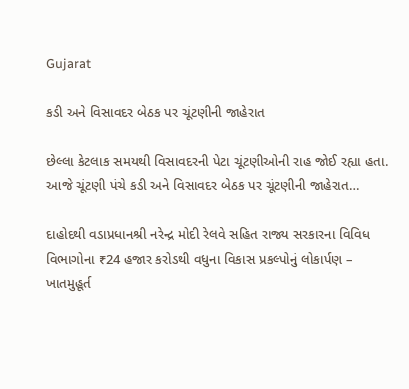Gujarat

કડી અને વિસાવદર બેઠક પર ચૂંટણીની જાહેરાત

છેલ્લા કેટલાક સમયથી વિસાવદરની પેટા ચૂંટણીઓની રાહ જોઈ રહ્યા હતા. આજે ચૂંટણી પંચે કડી અને વિસાવદર બેઠક પર ચૂંટણીની જાહેરાત…

દાહોદથી વડાપ્રધાનશ્રી નરેન્દ્ર મોદી રેલવે સહિત રાજ્ય સરકારના વિવિધ વિભાગોના ₹24 હજાર કરોડથી વધુના વિકાસ પ્રકલ્પોનું લોકાર્પણ – ખાતમુહૂર્ત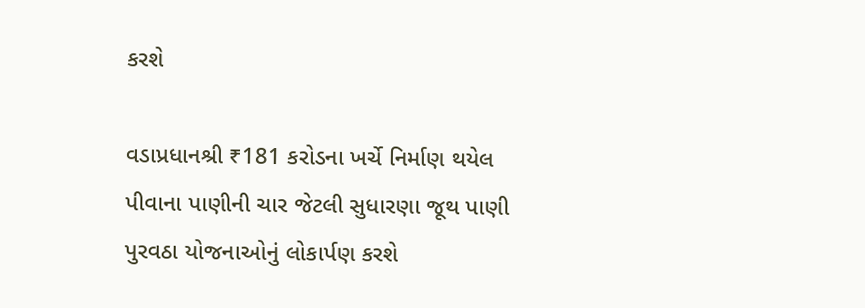કરશે

વડાપ્રધાનશ્રી ₹181 કરોડના ખર્ચે નિર્માણ થયેલ પીવાના પાણીની ચાર જેટલી સુધારણા જૂથ પાણી પુરવઠા યોજનાઓનું લોકાર્પણ કરશે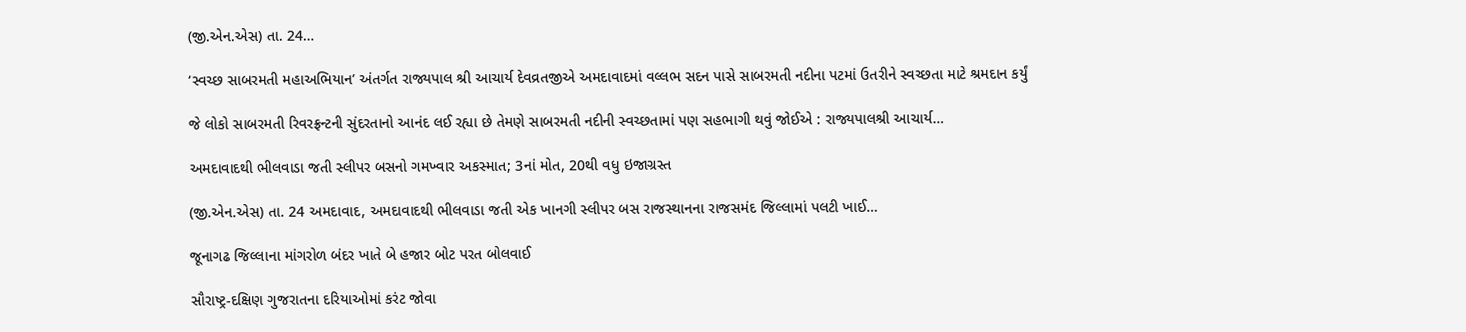(જી.એન.એસ) તા. 24…

‘સ્વચ્છ સાબરમતી મહાઅભિયાન’ અંતર્ગત રાજ્યપાલ શ્રી આચાર્ય દેવવ્રતજીએ અમદાવાદમાં વલ્લભ સદન પાસે સાબરમતી નદીના પટમાં ઉતરીને સ્વચ્છતા માટે શ્રમદાન કર્યું

જે લોકો સાબરમતી રિવરફ્રન્ટની સુંદરતાનો આનંદ લઈ રહ્યા છે તેમણે સાબરમતી નદીની સ્વચ્છતામાં પણ સહભાગી થવું જોઈએ : રાજ્યપાલશ્રી આચાર્ય…

અમદાવાદથી ભીલવાડા જતી સ્લીપર બસનો ગમખ્વાર અકસ્માત; 3નાં મોત, 20થી વધુ ઇજાગ્રસ્ત

(જી.એન.એસ) તા. 24 અમદાવાદ, અમદાવાદથી ભીલવાડા જતી એક ખાનગી સ્લીપર બસ રાજસ્થાનના રાજસમંદ જિલ્લામાં પલટી ખાઈ…

જૂનાગઢ જિલ્લાના માંગરોળ બંદર ખાતે બે હજાર બોટ પરત બોલવાઈ

સૌરાષ્ટ્ર-દક્ષિણ ગુજરાતના દરિયાઓમાં કરંટ જોવા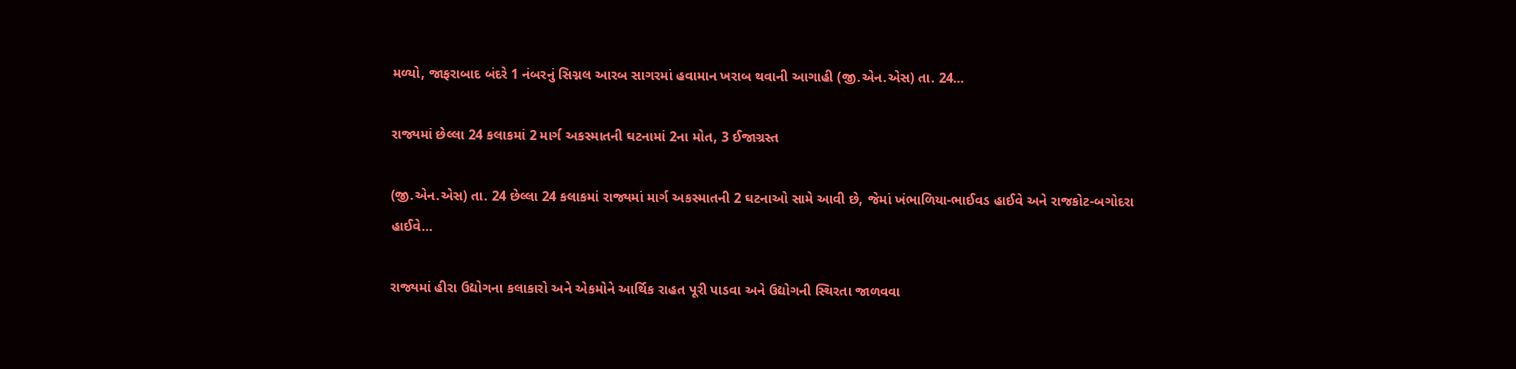મળ્યો, જાફરાબાદ બંદરે 1 નંબરનું સિગ્નલ આરબ સાગરમાં હવામાન ખરાબ થવાની આગાહી (જી.એન.એસ) તા. 24…

રાજ્યમાં છેલ્લા 24 કલાકમાં 2 માર્ગ અકસ્માતની ઘટનામાં 2ના મોત, 3 ઈજાગ્રસ્ત

(જી.એન.એસ) તા. 24 છેલ્લા 24 કલાકમાં રાજ્યમાં માર્ગ અકસ્માતની 2 ઘટનાઓ સામે આવી છે, જેમાં ખંભાળિયા-ભાઈવડ હાઈવે અને રાજકોટ-બગોદરા હાઈવે…

રાજ્યમાં હીરા ઉદ્યોગના કલાકારો અને એકમોને આર્થિક રાહત પૂરી પાડવા અને ઉદ્યોગની સ્થિરતા જાળવવા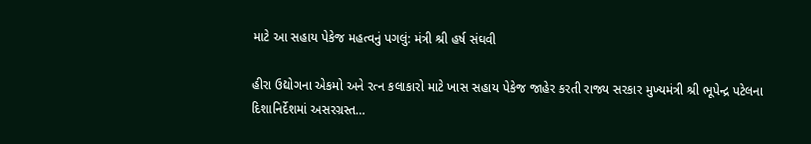માટે આ સહાય પેકેજ મહત્વનું પગલું: મંત્રી શ્રી હર્ષ સંઘવી

હીરા ઉદ્યોગના એકમો અને રત્ન કલાકારો માટે ખાસ સહાય પેકેજ જાહેર કરતી રાજ્ય સરકાર મુખ્યમંત્રી શ્રી ભૂપેન્દ્ર પટેલના દિશાનિર્દેશમાં અસરગ્રસ્ત…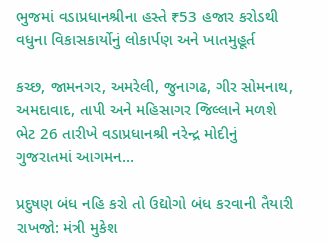ભુજમાં વડાપ્રધાનશ્રીના હસ્તે ₹53 હજાર કરોડથી વધુના વિકાસકાર્યોનું લોકાર્પણ અને ખાતમુહૂર્ત

કચ્છ, જામનગર, અમરેલી, જુનાગઢ, ગીર સોમનાથ, અમદાવાદ, તાપી અને મહિસાગર જિલ્લાને મળશે ભેટ 26 તારીખે વડાપ્રધાનશ્રી નરેન્દ્ર મોદીનું ગુજરાતમાં આગમન…

પ્રદુષણ બંધ નહિ કરો તો ઉદ્યોગો બંધ કરવાની તૈયારી રાખજો: મંત્રી મુકેશ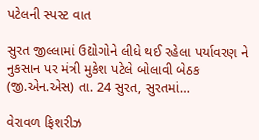પટેલની સ્પસ્ટ વાત

સુરત જીલ્લામાં ઉદ્યોગોને લીધે થઈ રહેલા પર્યાવરણ ને નુકસાન પર મંત્રી મુકેશ પટેલે બોલાવી બેઠક (જી.એન.એસ) તા. 24 સુરત, સુરતમાં…

વેરાવળ ફિશરીઝ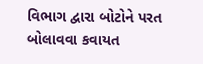વિભાગ દ્વારા બોટોને પરત બોલાવવા કવાયત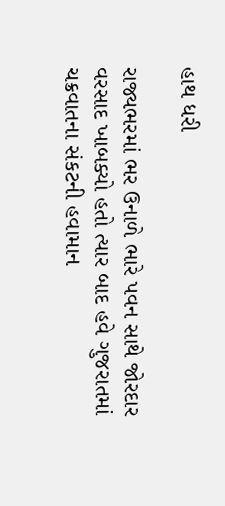હાથ ધરી

રાજ્યભરમાં ભર ઉનાળે ભારે પવન સાથે જોરદાર વરસાદ ખાબક્યો હતો ત્યાર બાદ હવે ગુજરાતમાં ચક્રવાતના સંકટની હવામાન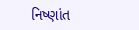નિષ્ણાંત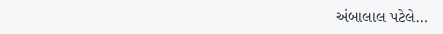અંબાલાલ પટેલે…